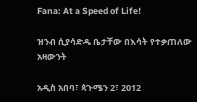Fana: At a Speed of Life!

ዝንብ ሲያሳድዱ ቤታቸው በእሳት የተቃጠለው አዛውንት

አዲስ አበባ፣ ጳጉሜን 2፣ 2012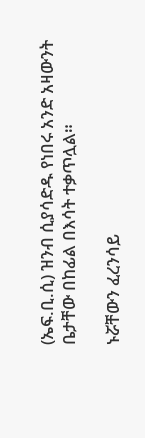(ኤፍ.ቢ.ሲ) ዝንብ ሲያሳድዱ የነበሩ አንድ አዛውንት ቤታቸው በከፊል በእሳት ተቃጥሏል።

ኑሯቸውን ፈረንሳይ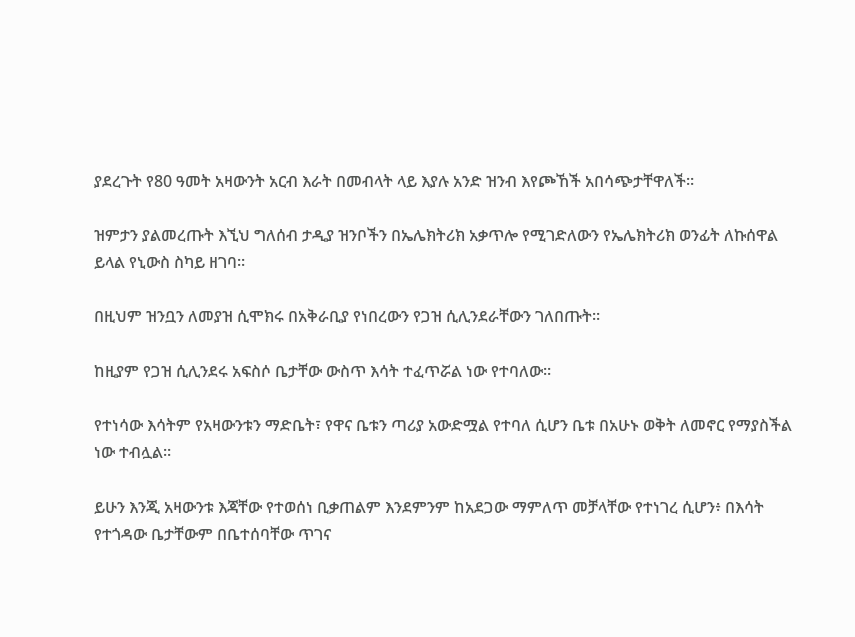ያደረጉት የ80 ዓመት አዛውንት አርብ እራት በመብላት ላይ እያሉ አንድ ዝንብ እየጮኸች አበሳጭታቸዋለች።

ዝምታን ያልመረጡት እኚህ ግለሰብ ታዲያ ዝንቦችን በኤሌክትሪክ አቃጥሎ የሚገድለውን የኤሌክትሪክ ወንፊት ለኩሰዋል ይላል የኒውስ ስካይ ዘገባ።

በዚህም ዝንቧን ለመያዝ ሲሞክሩ በአቅራቢያ የነበረውን የጋዝ ሲሊንደራቸውን ገለበጡት።

ከዚያም የጋዝ ሲሊንደሩ አፍስሶ ቤታቸው ውስጥ እሳት ተፈጥሯል ነው የተባለው።

የተነሳው እሳትም የአዛውንቱን ማድቤት፣ የዋና ቤቱን ጣሪያ አውድሟል የተባለ ሲሆን ቤቱ በአሁኑ ወቅት ለመኖር የማያስችል ነው ተብሏል።

ይሁን እንጂ አዛውንቱ እጃቸው የተወሰነ ቢቃጠልም እንደምንም ከአደጋው ማምለጥ መቻላቸው የተነገረ ሲሆን፥ በእሳት የተጎዳው ቤታቸውም በቤተሰባቸው ጥገና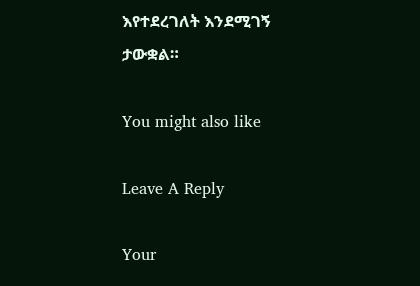እየተደረገለት እንደሚገኝ ታውቋል።

You might also like

Leave A Reply

Your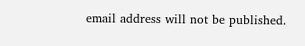email address will not be published.